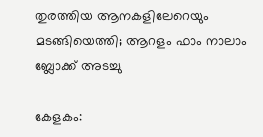തുരത്തിയ ആനകളിലേറെയും മടങ്ങിയെത്തി; ആറളം ഫാം നാലാം ബ്ലോക്ക് അടച്ചു

കേളകം: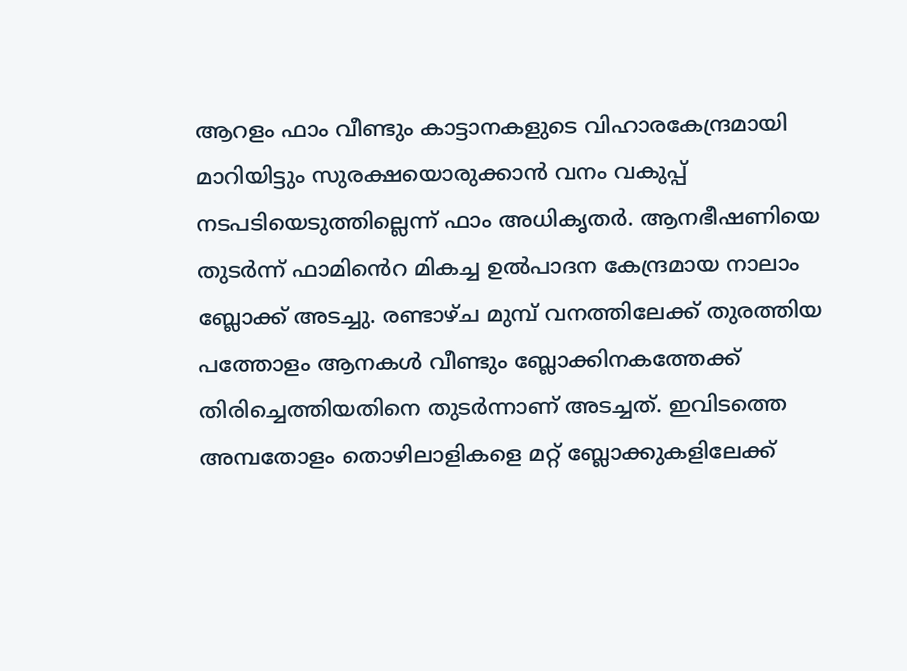ആറളം ഫാം വീണ്ടും കാട്ടാനകളുടെ വിഹാരകേന്ദ്രമായി മാറിയിട്ടും സുരക്ഷയൊരുക്കാൻ വനം വകുപ്പ് നടപടിയെടുത്തില്ലെന്ന് ഫാം അധികൃതർ. ആനഭീഷണിയെ തുടർന്ന് ഫാമിൻെറ മികച്ച ഉൽപാദന കേന്ദ്രമായ നാലാം ബ്ലോക്ക് അടച്ചു. രണ്ടാഴ്ച മുമ്പ് വനത്തിലേക്ക് തുരത്തിയ പത്തോളം ആനകൾ വീണ്ടും ബ്ലോക്കിനകത്തേക്ക് തിരിച്ചെത്തിയതിനെ തുടർന്നാണ് അടച്ചത്. ഇവിടത്തെ അമ്പതോളം തൊഴിലാളികളെ മറ്റ് ബ്ലോക്കുകളിലേക്ക്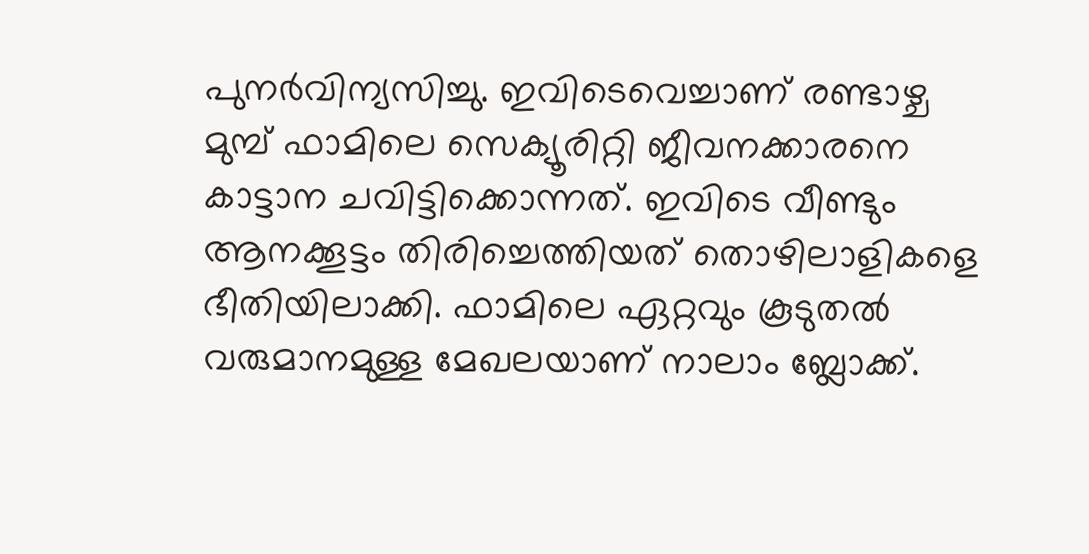പുനർവിന്യസിച്ചു. ഇവിടെവെച്ചാണ് രണ്ടാഴ്ച മുമ്പ് ഫാമിലെ സെക്യൂരിറ്റി ജീവനക്കാരനെ കാട്ടാന ചവിട്ടിക്കൊന്നത്. ഇവിടെ വീണ്ടും ആനക്കൂട്ടം തിരിച്ചെത്തിയത് തൊഴിലാളികളെ ഭീതിയിലാക്കി. ഫാമിലെ ഏറ്റവും കൂടുതൽ വരുമാനമുള്ള മേഖലയാണ് നാലാം ബ്ലോക്ക്.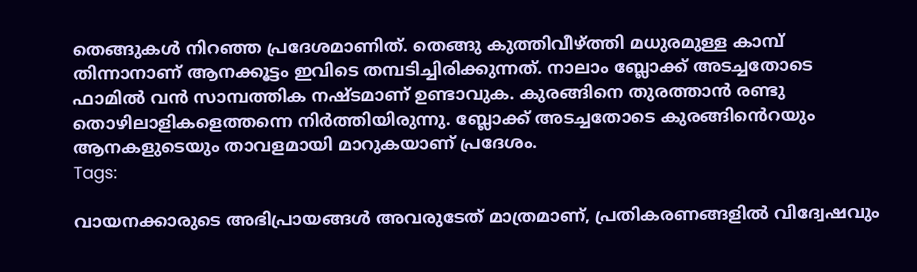തെങ്ങുകൾ നിറഞ്ഞ പ്രദേശമാണിത്. തെങ്ങു കുത്തിവീഴ്ത്തി മധുരമുള്ള കാമ്പ് തിന്നാനാണ് ആനക്കൂട്ടം ഇവിടെ തമ്പടിച്ചിരിക്കുന്നത്. നാലാം ബ്ലോക്ക് അടച്ചതോടെ ഫാമിൽ വൻ സാമ്പത്തിക നഷ്ടമാണ് ഉണ്ടാവുക. കുരങ്ങിനെ തുരത്താൻ രണ്ടു തൊഴിലാളികളെത്തന്നെ നിർത്തിയിരുന്നു. ബ്ലോക്ക് അടച്ചതോടെ കുരങ്ങിൻെറയും ആനകളുടെയും താവളമായി മാറുകയാണ് പ്രദേശം.
Tags:

വായനക്കാരുടെ അഭിപ്രായങ്ങള്‍ അവരുടേത് മാത്രമാണ്, പ്രതികരണങ്ങളിൽ വിദ്വേഷവും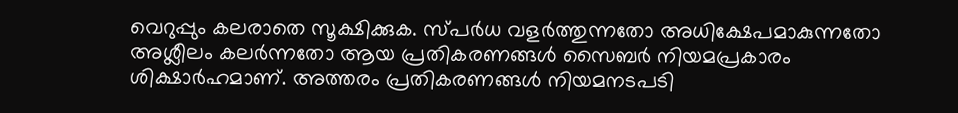വെറുപ്പും കലരാതെ സൂക്ഷിക്കുക. സ്പർധ വളർത്തുന്നതോ അധിക്ഷേപമാകുന്നതോ അശ്ലീലം കലർന്നതോ ആയ പ്രതികരണങ്ങൾ സൈബർ നിയമപ്രകാരം ശിക്ഷാർഹമാണ്. അത്തരം പ്രതികരണങ്ങൾ നിയമനടപടി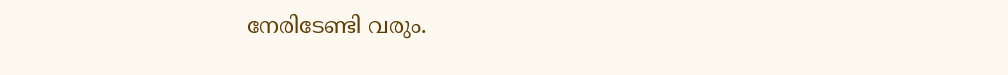നേരിടേണ്ടി വരും.